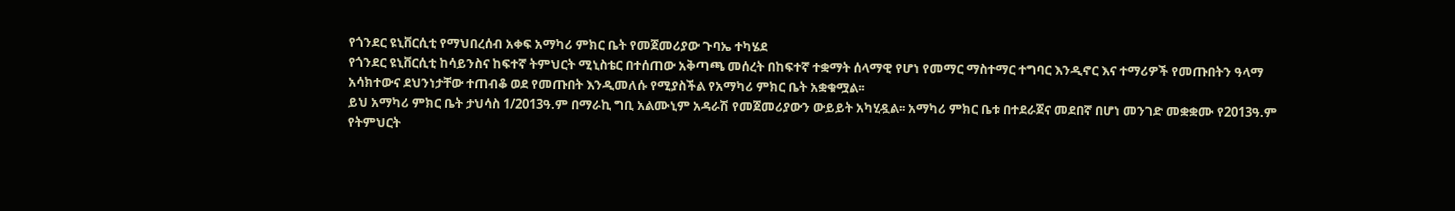የጎንደር ዩኒቨርሲቲ የማህበረሰብ አቀፍ አማካሪ ምክር ቤት የመጀመሪያው ጉባኤ ተካሄደ
የጎንደር ዩኒቨርሲቲ ከሳይንስና ከፍተኛ ትምህርት ሚኒስቴር በተሰጠው አቅጣጫ መሰረት በከፍተኛ ተቋማት ሰላማዊ የሆነ የመማር ማስተማር ተግባር እንዲኖር እና ተማሪዎች የመጡበትን ዓላማ አሳክተውና ደህንነታቸው ተጠብቆ ወደ የመጡበት እንዲመለሱ የሚያስችል የአማካሪ ምክር ቤት አቋቁሟል፡፡
ይህ አማካሪ ምክር ቤት ታህሳስ 1/2013ዓ.ም በማራኪ ግቢ አልሙኒም አዳራሽ የመጀመሪያውን ውይይት አካሂዷል፡፡ አማካሪ ምክር ቤቱ በተደራጀና መደበኛ በሆነ መንገድ መቋቋሙ የ2013ዓ.ም የትምህርት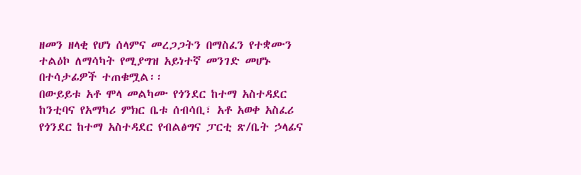ዘመን ዘላቂ የሆነ ሰላምና መረጋጋትን በማስፈን የተቋሙን ተልዕኮ ለማሳካት የሚያግዝ አይነተኛ መንገድ መሆኑ በተሳታፊዎች ተጠቁሟል፡፡
በውይይቱ አቶ ሞላ መልካሙ የጎንደር ከተማ አስተዳደር ከንቲባና የአማካሪ ምክር ቤቱ ሰብሳቢ፣ አቶ አወቀ አስፈሪ የጎንደር ከተማ አስተዳደር የብልፅግና ፓርቲ ጽ/ቤት ኃላፊና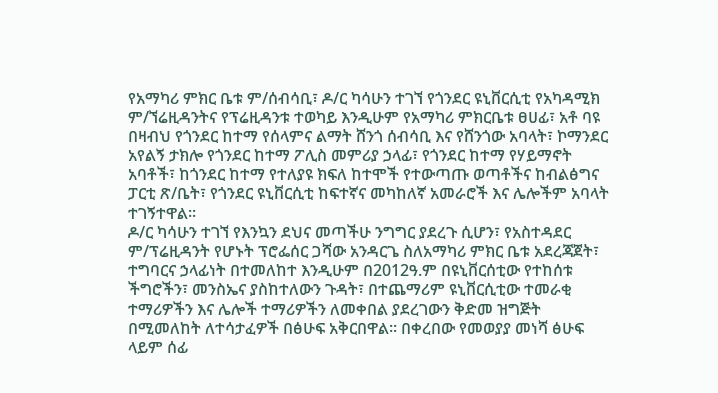የአማካሪ ምክር ቤቱ ም/ሰብሳቢ፣ ዶ/ር ካሳሁን ተገኘ የጎንደር ዩኒቨርሲቲ የአካዳሚክ ም/ኘሬዚዳንትና የፕሬዚዳንቱ ተወካይ እንዲሁም የአማካሪ ምክርቤቱ ፀሀፊ፣ አቶ ባዩ በዛብህ የጎንደር ከተማ የሰላምና ልማት ሸንጎ ሰብሳቢ እና የሸንጎው አባላት፣ ኮማንደር አየልኝ ታክሎ የጎንደር ከተማ ፖሊስ መምሪያ ኃላፊ፣ የጎንደር ከተማ የሃይማኖት አባቶች፣ ከጎንደር ከተማ የተለያዩ ክፍለ ከተሞች የተውጣጡ ወጣቶችና ከብልፅግና ፓርቲ ጽ/ቤት፣ የጎንደር ዩኒቨርሲቲ ከፍተኛና መካከለኛ አመራሮች እና ሌሎችም አባላት ተገኝተዋል፡፡
ዶ/ር ካሳሁን ተገኘ የእንኳን ደህና መጣችሁ ንግግር ያደረጉ ሲሆን፣ የአስተዳደር ም/ፕሬዚዳንት የሆኑት ፕሮፌሰር ጋሻው አንዳርጌ ስለአማካሪ ምክር ቤቱ አደረጃጀት፣ ተግባርና ኃላፊነት በተመለከተ እንዲሁም በ2012ዓ.ም በዩኒቨርሰቲው የተከሰቱ ችግሮችን፣ መንስኤና ያስከተለውን ጉዳት፣ በተጨማሪም ዩኒቨርሲቲው ተመራቂ ተማሪዎችን እና ሌሎች ተማሪዎችን ለመቀበል ያደረገውን ቅድመ ዝግጅት በሚመለከት ለተሳታፈዎች በፅሁፍ አቅርበዋል፡፡ በቀረበው የመወያያ መነሻ ፅሁፍ ላይም ሰፊ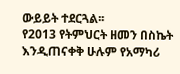ውይይት ተደርጓል፡፡
የ2013 የትምህርት ዘመን በስኬት እንዲጠናቀቅ ሁሉም የአማካሪ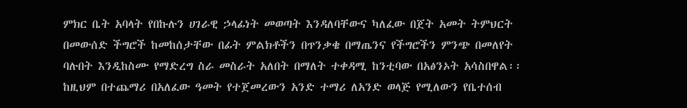ምክር ቤት አባላት የበኩሉን ሀገራዊ ኃላፊነት መወጣት እንዳለባቸውና ካለፈው በጀት አመት ትምህርት በመውሰድ ችግሮች ከመከሰታቸው በፊት ምልክቶችን በጥንቃቄ በማጤንና የችግሮችን ምንጭ በመለየት ባሉበት እንዲከስሙ የማድረግ ስራ መስራት አለበት በማለት ተቀዳሚ ከንቲባው በአፅንኦት አሳስበዋል፡፡ ከዚህም በተጨማሪ በአለፈው ዓመት የተጀመረውን አንድ ተማሪ ለአንድ ወላጅ የሚለውን የቤተሰብ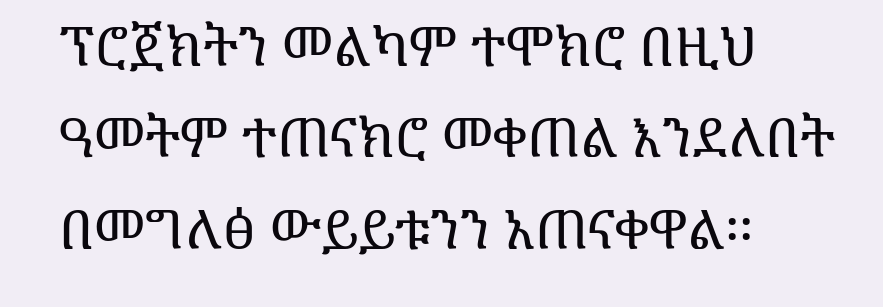ፕሮጀክትን መልካም ተሞክሮ በዚህ ዓመትም ተጠናክሮ መቀጠል እንደለበት በመግለፅ ውይይቱንን አጠናቀዋል፡፡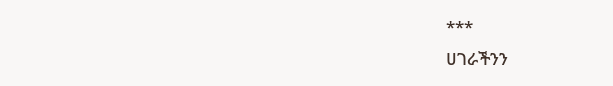***
ሀገራችንን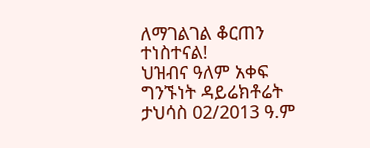ለማገልገል ቆርጠን ተነስተናል!
ህዝብና ዓለም አቀፍ ግንኙነት ዳይሬክቶሬት
ታህሳስ 02/2013 ዓ.ም